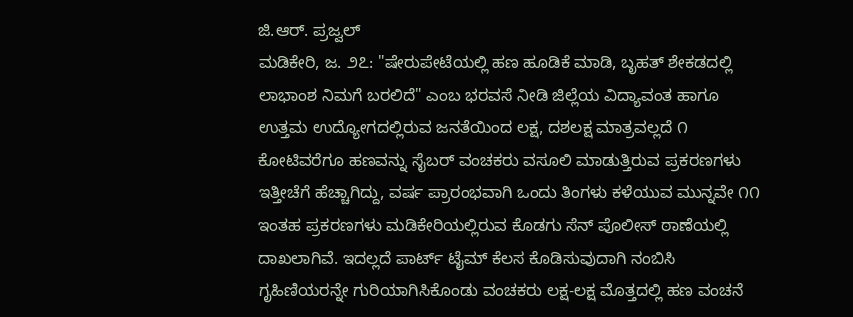ಜಿ.ಆರ್. ಪ್ರಜ್ವಲ್
ಮಡಿಕೇರಿ, ಜ. ೨೭: "ಷೇರುಪೇಟೆಯಲ್ಲಿ ಹಣ ಹೂಡಿಕೆ ಮಾಡಿ, ಬೃಹತ್ ಶೇಕಡದಲ್ಲಿ ಲಾಭಾಂಶ ನಿಮಗೆ ಬರಲಿದೆ" ಎಂಬ ಭರವಸೆ ನೀಡಿ ಜಿಲ್ಲೆಯ ವಿದ್ಯಾವಂತ ಹಾಗೂ ಉತ್ತಮ ಉದ್ಯೋಗದಲ್ಲಿರುವ ಜನತೆಯಿಂದ ಲಕ್ಷ, ದಶಲಕ್ಷ ಮಾತ್ರವಲ್ಲದೆ ೧ ಕೋಟಿವರೆಗೂ ಹಣವನ್ನು ಸೈಬರ್ ವಂಚಕರು ವಸೂಲಿ ಮಾಡುತ್ತಿರುವ ಪ್ರಕರಣಗಳು ಇತ್ತೀಚೆಗೆ ಹೆಚ್ಚಾಗಿದ್ದು, ವರ್ಷ ಪ್ರಾರಂಭವಾಗಿ ಒಂದು ತಿಂಗಳು ಕಳೆಯುವ ಮುನ್ನವೇ ೧೧ ಇಂತಹ ಪ್ರಕರಣಗಳು ಮಡಿಕೇರಿಯಲ್ಲಿರುವ ಕೊಡಗು ಸೆನ್ ಪೊಲೀಸ್ ಠಾಣೆಯಲ್ಲಿ ದಾಖಲಾಗಿವೆ. ಇದಲ್ಲದೆ ಪಾರ್ಟ್ ಟೈಮ್ ಕೆಲಸ ಕೊಡಿಸುವುದಾಗಿ ನಂಬಿಸಿ ಗೃಹಿಣಿಯರನ್ನೇ ಗುರಿಯಾಗಿಸಿಕೊಂಡು ವಂಚಕರು ಲಕ್ಷ-ಲಕ್ಷ ಮೊತ್ತದಲ್ಲಿ ಹಣ ವಂಚನೆ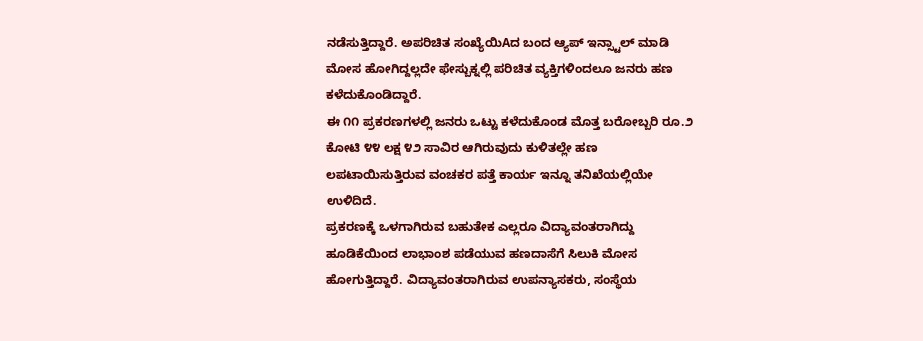ನಡೆಸುತ್ತಿದ್ದಾರೆ. ಅಪರಿಚಿತ ಸಂಖ್ಯೆಯಿAದ ಬಂದ ಆ್ಯಪ್ ಇನ್ಸ್ಟಾಲ್ ಮಾಡಿ ಮೋಸ ಹೋಗಿದ್ದಲ್ಲದೇ ಫೇಸ್ಬುಕ್ನಲ್ಲಿ ಪರಿಚಿತ ವ್ಯಕ್ತಿಗಳಿಂದಲೂ ಜನರು ಹಣ ಕಳೆದುಕೊಂಡಿದ್ದಾರೆ.
ಈ ೧೧ ಪ್ರಕರಣಗಳಲ್ಲಿ ಜನರು ಒಟ್ಟು ಕಳೆದುಕೊಂಡ ಮೊತ್ತ ಬರೋಬ್ಬರಿ ರೂ.೨ ಕೋಟಿ ೪೪ ಲಕ್ಷ ೪೨ ಸಾವಿರ ಆಗಿರುವುದು ಕುಳಿತಲ್ಲೇ ಹಣ ಲಪಟಾಯಿಸುತ್ತಿರುವ ವಂಚಕರ ಪತ್ತೆ ಕಾರ್ಯ ಇನ್ನೂ ತನಿಖೆಯಲ್ಲಿಯೇ ಉಳಿದಿದೆ.
ಪ್ರಕರಣಕ್ಕೆ ಒಳಗಾಗಿರುವ ಬಹುತೇಕ ಎಲ್ಲರೂ ವಿದ್ಯಾವಂತರಾಗಿದ್ದು ಹೂಡಿಕೆಯಿಂದ ಲಾಭಾಂಶ ಪಡೆಯುವ ಹಣದಾಸೆಗೆ ಸಿಲುಕಿ ಮೋಸ ಹೋಗುತ್ತಿದ್ದಾರೆ. ವಿದ್ಯಾವಂತರಾಗಿರುವ ಉಪನ್ಯಾಸಕರು, ಸಂಸ್ಥೆಯ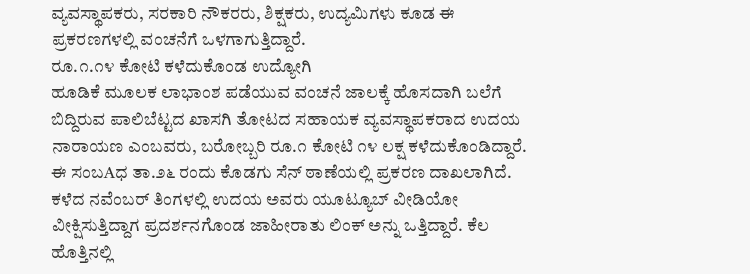ವ್ಯವಸ್ಥಾಪಕರು, ಸರಕಾರಿ ನೌಕರರು, ಶಿಕ್ಷಕರು, ಉದ್ಯಮಿಗಳು ಕೂಡ ಈ ಪ್ರಕರಣಗಳಲ್ಲಿ ವಂಚನೆಗೆ ಒಳಗಾಗುತ್ತಿದ್ದಾರೆ.
ರೂ.೧.೧೪ ಕೋಟಿ ಕಳೆದುಕೊಂಡ ಉದ್ಯೋಗಿ
ಹೂಡಿಕೆ ಮೂಲಕ ಲಾಭಾಂಶ ಪಡೆಯುವ ವಂಚನೆ ಜಾಲಕ್ಕೆ ಹೊಸದಾಗಿ ಬಲೆಗೆ ಬಿದ್ದಿರುವ ಪಾಲಿಬೆಟ್ಟದ ಖಾಸಗಿ ತೋಟದ ಸಹಾಯಕ ವ್ಯವಸ್ಥಾಪಕರಾದ ಉದಯ ನಾರಾಯಣ ಎಂಬವರು, ಬರೋಬ್ಬರಿ ರೂ.೧ ಕೋಟಿ ೧೪ ಲಕ್ಷ ಕಳೆದುಕೊಂಡಿದ್ದಾರೆ. ಈ ಸಂಬAಧ ತಾ.೨೬ ರಂದು ಕೊಡಗು ಸೆನ್ ಠಾಣೆಯಲ್ಲಿ ಪ್ರಕರಣ ದಾಖಲಾಗಿದೆ.
ಕಳೆದ ನವೆಂಬರ್ ತಿಂಗಳಲ್ಲಿ ಉದಯ ಅವರು ಯೂಟ್ಯೂಬ್ ವೀಡಿಯೋ ವೀಕ್ಷಿಸುತ್ತಿದ್ದಾಗ ಪ್ರದರ್ಶನಗೊಂಡ ಜಾಹೀರಾತು ಲಿಂಕ್ ಅನ್ನು ಒತ್ತಿದ್ದಾರೆ. ಕೆಲ ಹೊತ್ತಿನಲ್ಲಿ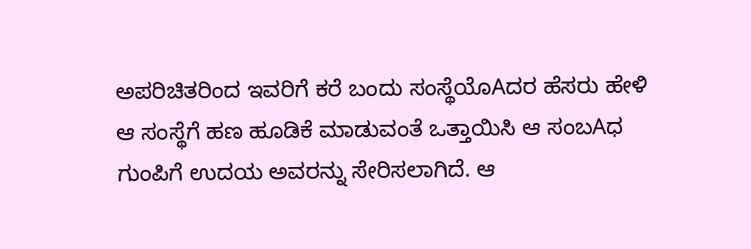ಅಪರಿಚಿತರಿಂದ ಇವರಿಗೆ ಕರೆ ಬಂದು ಸಂಸ್ಥೆಯೊAದರ ಹೆಸರು ಹೇಳಿ ಆ ಸಂಸ್ಥೆಗೆ ಹಣ ಹೂಡಿಕೆ ಮಾಡುವಂತೆ ಒತ್ತಾಯಿಸಿ ಆ ಸಂಬAಧ ಗುಂಪಿಗೆ ಉದಯ ಅವರನ್ನು ಸೇರಿಸಲಾಗಿದೆ. ಆ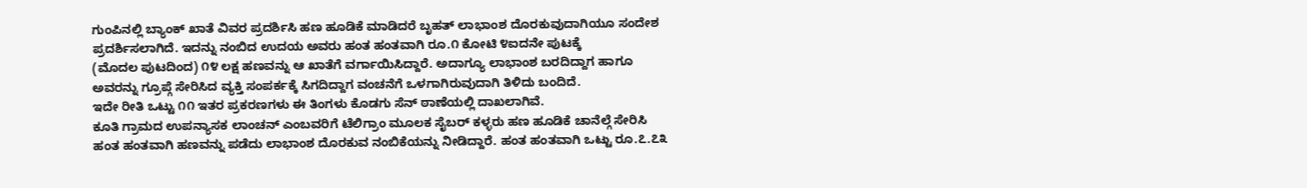ಗುಂಪಿನಲ್ಲಿ ಬ್ಯಾಂಕ್ ಖಾತೆ ವಿವರ ಪ್ರದರ್ಶಿಸಿ ಹಣ ಹೂಡಿಕೆ ಮಾಡಿದರೆ ಬೃಹತ್ ಲಾಭಾಂಶ ದೊರಕುವುದಾಗಿಯೂ ಸಂದೇಶ ಪ್ರದರ್ಶಿಸಲಾಗಿದೆ. ಇದನ್ನು ನಂಬಿದ ಉದಯ ಅವರು ಹಂತ ಹಂತವಾಗಿ ರೂ.೧ ಕೋಟಿ ೪ಐದನೇ ಪುಟಕ್ಕೆ
(ಮೊದಲ ಪುಟದಿಂದ) ೧೪ ಲಕ್ಷ ಹಣವನ್ನು ಆ ಖಾತೆಗೆ ವರ್ಗಾಯಿಸಿದ್ದಾರೆ. ಅದಾಗ್ಯೂ ಲಾಭಾಂಶ ಬರದಿದ್ದಾಗ ಹಾಗೂ ಅವರನ್ನು ಗ್ರೂಪ್ಗೆ ಸೇರಿಸಿದ ವ್ಯಕ್ತಿ ಸಂಪರ್ಕಕ್ಕೆ ಸಿಗದಿದ್ದಾಗ ವಂಚನೆಗೆ ಒಳಗಾಗಿರುವುದಾಗಿ ತಿಳಿದು ಬಂದಿದೆ.
ಇದೇ ರೀತಿ ಒಟ್ಟು ೧೧ ಇತರ ಪ್ರಕರಣಗಳು ಈ ತಿಂಗಳು ಕೊಡಗು ಸೆನ್ ಠಾಣೆಯಲ್ಲಿ ದಾಖಲಾಗಿವೆ.
ಕೂತಿ ಗ್ರಾಮದ ಉಪನ್ಯಾಸಕ ಲಾಂಚನ್ ಎಂಬವರಿಗೆ ಟೆಲಿಗ್ರಾಂ ಮೂಲಕ ಸೈಬರ್ ಕಳ್ಳರು ಹಣ ಹೂಡಿಕೆ ಚಾನೆಲ್ಗೆ ಸೇರಿಸಿ ಹಂತ ಹಂತವಾಗಿ ಹಣವನ್ನು ಪಡೆದು ಲಾಭಾಂಶ ದೊರಕುವ ನಂಬಿಕೆಯನ್ನು ನೀಡಿದ್ದಾರೆ. ಹಂತ ಹಂತವಾಗಿ ಒಟ್ಟು ರೂ.೭.೭೩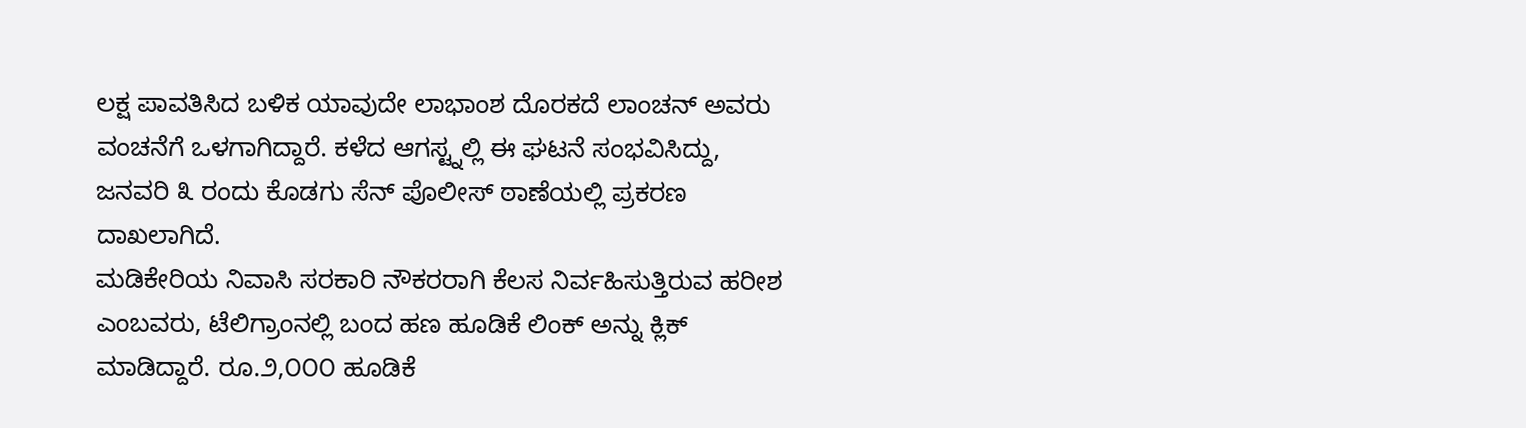ಲಕ್ಷ ಪಾವತಿಸಿದ ಬಳಿಕ ಯಾವುದೇ ಲಾಭಾಂಶ ದೊರಕದೆ ಲಾಂಚನ್ ಅವರು ವಂಚನೆಗೆ ಒಳಗಾಗಿದ್ದಾರೆ. ಕಳೆದ ಆಗಸ್ಟ್ನಲ್ಲಿ ಈ ಘಟನೆ ಸಂಭವಿಸಿದ್ದು, ಜನವರಿ ೩ ರಂದು ಕೊಡಗು ಸೆನ್ ಪೊಲೀಸ್ ಠಾಣೆಯಲ್ಲಿ ಪ್ರಕರಣ ದಾಖಲಾಗಿದೆ.
ಮಡಿಕೇರಿಯ ನಿವಾಸಿ ಸರಕಾರಿ ನೌಕರರಾಗಿ ಕೆಲಸ ನಿರ್ವಹಿಸುತ್ತಿರುವ ಹರೀಶ ಎಂಬವರು, ಟೆಲಿಗ್ರಾಂನಲ್ಲಿ ಬಂದ ಹಣ ಹೂಡಿಕೆ ಲಿಂಕ್ ಅನ್ನು ಕ್ಲಿಕ್ ಮಾಡಿದ್ದಾರೆ. ರೂ.೨,೦೦೦ ಹೂಡಿಕೆ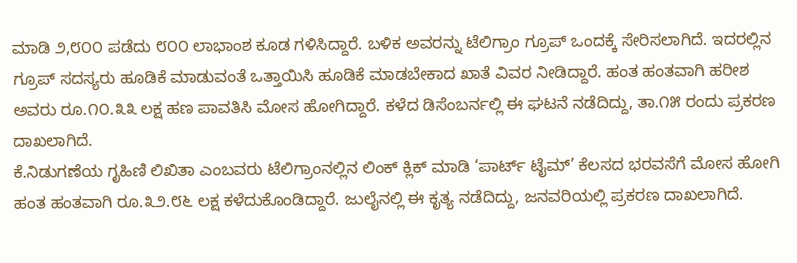ಮಾಡಿ ೨,೮೦೦ ಪಡೆದು ೮೦೦ ಲಾಭಾಂಶ ಕೂಡ ಗಳಿಸಿದ್ದಾರೆ. ಬಳಿಕ ಅವರನ್ನು ಟೆಲಿಗ್ರಾಂ ಗ್ರೂಪ್ ಒಂದಕ್ಕೆ ಸೇರಿಸಲಾಗಿದೆ. ಇದರಲ್ಲಿನ ಗ್ರೂಪ್ ಸದಸ್ಯರು ಹೂಡಿಕೆ ಮಾಡುವಂತೆ ಒತ್ತಾಯಿಸಿ ಹೂಡಿಕೆ ಮಾಡಬೇಕಾದ ಖಾತೆ ವಿವರ ನೀಡಿದ್ದಾರೆ. ಹಂತ ಹಂತವಾಗಿ ಹರೀಶ ಅವರು ರೂ.೧೦.೩೩ ಲಕ್ಷ ಹಣ ಪಾವತಿಸಿ ಮೋಸ ಹೋಗಿದ್ದಾರೆ. ಕಳೆದ ಡಿಸೆಂಬರ್ನಲ್ಲಿ ಈ ಘಟನೆ ನಡೆದಿದ್ದು, ತಾ.೧೫ ರಂದು ಪ್ರಕರಣ ದಾಖಲಾಗಿದೆ.
ಕೆ.ನಿಡುಗಣೆಯ ಗೃಹಿಣಿ ಲಿಖಿತಾ ಎಂಬವರು ಟೆಲಿಗ್ರಾಂನಲ್ಲಿನ ಲಿಂಕ್ ಕ್ಲಿಕ್ ಮಾಡಿ ‘ಪಾರ್ಟ್ ಟೈಮ್’ ಕೆಲಸದ ಭರವಸೆಗೆ ಮೋಸ ಹೋಗಿ ಹಂತ ಹಂತವಾಗಿ ರೂ.೩೨.೮೬ ಲಕ್ಷ ಕಳೆದುಕೊಂಡಿದ್ದಾರೆ. ಜುಲೈನಲ್ಲಿ ಈ ಕೃತ್ಯ ನಡೆದಿದ್ದು, ಜನವರಿಯಲ್ಲಿ ಪ್ರಕರಣ ದಾಖಲಾಗಿದೆ.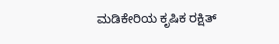ಮಡಿಕೇರಿಯ ಕೃಷಿಕ ರಕ್ಷಿತ್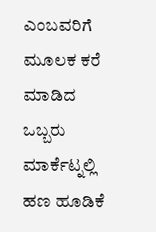ಎಂಬವರಿಗೆ ಮೂಲಕ ಕರೆ ಮಾಡಿದ ಒಬ್ಬರು ಮಾರ್ಕೆಟ್ನಲ್ಲಿ ಹಣ ಹೂಡಿಕೆ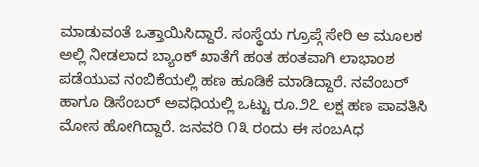ಮಾಡುವಂತೆ ಒತ್ತಾಯಿಸಿದ್ದಾರೆ. ಸಂಸ್ಥೆಯ ಗ್ರೂಪ್ಗೆ ಸೇರಿ ಆ ಮೂಲಕ ಅಲ್ಲಿ ನೀಡಲಾದ ಬ್ಯಾಂಕ್ ಖಾತೆಗೆ ಹಂತ ಹಂತವಾಗಿ ಲಾಭಾಂಶ ಪಡೆಯುವ ನಂಬಿಕೆಯಲ್ಲಿ ಹಣ ಹೂಡಿಕೆ ಮಾಡಿದ್ದಾರೆ. ನವೆಂಬರ್ ಹಾಗೂ ಡಿಸೆಂಬರ್ ಅವಧಿಯಲ್ಲಿ ಒಟ್ಟು ರೂ.೨೭ ಲಕ್ಷ ಹಣ ಪಾವತಿಸಿ ಮೋಸ ಹೋಗಿದ್ದಾರೆ. ಜನವರಿ ೧೩ ರಂದು ಈ ಸಂಬAಧ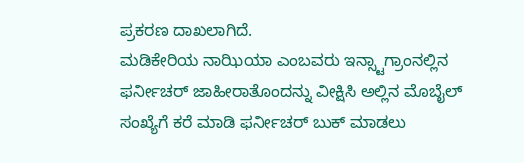ಪ್ರಕರಣ ದಾಖಲಾಗಿದೆ.
ಮಡಿಕೇರಿಯ ನಾಝಿಯಾ ಎಂಬವರು ಇನ್ಸ್ಟಾಗ್ರಾಂನಲ್ಲಿನ ಫರ್ನೀಚರ್ ಜಾಹೀರಾತೊಂದನ್ನು ವೀಕ್ಷಿಸಿ ಅಲ್ಲಿನ ಮೊಬೈಲ್ ಸಂಖ್ಯೆಗೆ ಕರೆ ಮಾಡಿ ಫರ್ನೀಚರ್ ಬುಕ್ ಮಾಡಲು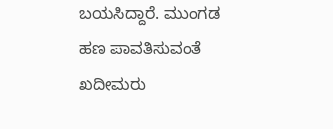ಬಯಸಿದ್ದಾರೆ. ಮುಂಗಡ ಹಣ ಪಾವತಿಸುವಂತೆ ಖದೀಮರು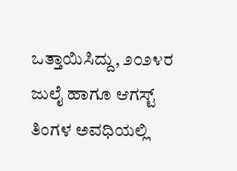ಒತ್ತಾಯಿಸಿದ್ದು, ೨೦೨೪ರ ಜುಲೈ ಹಾಗೂ ಆಗಸ್ಟ್ ತಿಂಗಳ ಅವಧಿಯಲ್ಲಿ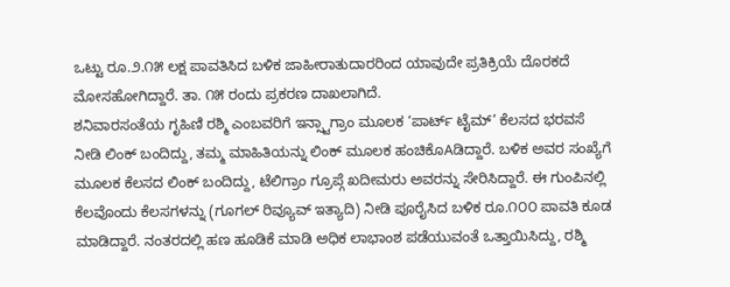ಒಟ್ಟು ರೂ.೨.೧೫ ಲಕ್ಷ ಪಾವತಿಸಿದ ಬಳಿಕ ಜಾಹೀರಾತುದಾರರಿಂದ ಯಾವುದೇ ಪ್ರತಿಕ್ರಿಯೆ ದೊರಕದೆ ಮೋಸಹೋಗಿದ್ದಾರೆ. ತಾ. ೧೫ ರಂದು ಪ್ರಕರಣ ದಾಖಲಾಗಿದೆ.
ಶನಿವಾರಸಂತೆಯ ಗೃಹಿಣಿ ರಶ್ಮಿ ಎಂಬವರಿಗೆ ಇನ್ಸ್ಟಾಗ್ರಾಂ ಮೂಲಕ ‘ಪಾರ್ಟ್ ಟೈಮ್’ ಕೆಲಸದ ಭರವಸೆ ನೀಡಿ ಲಿಂಕ್ ಬಂದಿದ್ದು, ತಮ್ಮ ಮಾಹಿತಿಯನ್ನು ಲಿಂಕ್ ಮೂಲಕ ಹಂಚಿಕೊAಡಿದ್ದಾರೆ. ಬಳಿಕ ಅವರ ಸಂಖ್ಯೆಗೆ ಮೂಲಕ ಕೆಲಸದ ಲಿಂಕ್ ಬಂದಿದ್ದು, ಟೆಲಿಗ್ರಾಂ ಗ್ರೂಪ್ಗೆ ಖದೀಮರು ಅವರನ್ನು ಸೇರಿಸಿದ್ದಾರೆ. ಈ ಗುಂಪಿನಲ್ಲಿ ಕೆಲವೊಂದು ಕೆಲಸಗಳನ್ನು (ಗೂಗಲ್ ರಿವ್ಯೂವ್ ಇತ್ಯಾದಿ) ನೀಡಿ ಪೂರೈಸಿದ ಬಳಿಕ ರೂ.೧೦೦ ಪಾವತಿ ಕೂಡ ಮಾಡಿದ್ದಾರೆ. ನಂತರದಲ್ಲಿ ಹಣ ಹೂಡಿಕೆ ಮಾಡಿ ಅಧಿಕ ಲಾಭಾಂಶ ಪಡೆಯುವಂತೆ ಒತ್ತಾಯಿಸಿದ್ದು, ರಶ್ಮಿ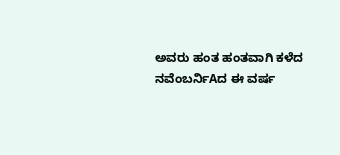ಅವರು ಹಂತ ಹಂತವಾಗಿ ಕಳೆದ ನವೆಂಬರ್ನಿAದ ಈ ವರ್ಷ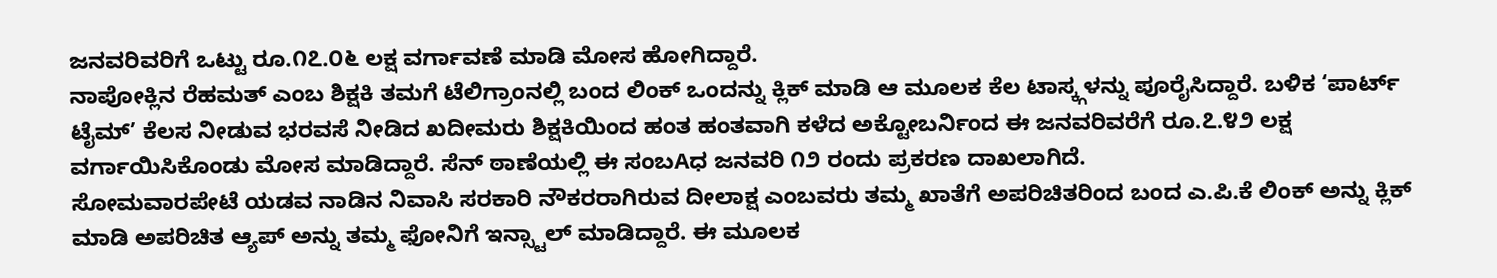ಜನವರಿವರಿಗೆ ಒಟ್ಟು ರೂ.೧೭.೦೬ ಲಕ್ಷ ವರ್ಗಾವಣೆ ಮಾಡಿ ಮೋಸ ಹೋಗಿದ್ದಾರೆ.
ನಾಪೋಕ್ಲಿನ ರೆಹಮತ್ ಎಂಬ ಶಿಕ್ಷಕಿ ತಮಗೆ ಟೆಲಿಗ್ರಾಂನಲ್ಲಿ ಬಂದ ಲಿಂಕ್ ಒಂದನ್ನು ಕ್ಲಿಕ್ ಮಾಡಿ ಆ ಮೂಲಕ ಕೆಲ ಟಾಸ್ಕ್ಗಳನ್ನು ಪೂರೈಸಿದ್ದಾರೆ. ಬಳಿಕ ‘ಪಾರ್ಟ್ ಟೈಮ್’ ಕೆಲಸ ನೀಡುವ ಭರವಸೆ ನೀಡಿದ ಖದೀಮರು ಶಿಕ್ಷಕಿಯಿಂದ ಹಂತ ಹಂತವಾಗಿ ಕಳೆದ ಅಕ್ಟೋಬರ್ನಿಂದ ಈ ಜನವರಿವರೆಗೆ ರೂ.೭.೪೨ ಲಕ್ಷ ವರ್ಗಾಯಿಸಿಕೊಂಡು ಮೋಸ ಮಾಡಿದ್ದಾರೆ. ಸೆನ್ ಠಾಣೆಯಲ್ಲಿ ಈ ಸಂಬAಧ ಜನವರಿ ೧೨ ರಂದು ಪ್ರಕರಣ ದಾಖಲಾಗಿದೆ.
ಸೋಮವಾರಪೇಟೆ ಯಡವ ನಾಡಿನ ನಿವಾಸಿ ಸರಕಾರಿ ನೌಕರರಾಗಿರುವ ದೀಲಾಕ್ಷ ಎಂಬವರು ತಮ್ಮ ಖಾತೆಗೆ ಅಪರಿಚಿತರಿಂದ ಬಂದ ಎ.ಪಿ.ಕೆ ಲಿಂಕ್ ಅನ್ನು ಕ್ಲಿಕ್ ಮಾಡಿ ಅಪರಿಚಿತ ಆ್ಯಪ್ ಅನ್ನು ತಮ್ಮ ಫೋನಿಗೆ ಇನ್ಸ್ಟಾಲ್ ಮಾಡಿದ್ದಾರೆ. ಈ ಮೂಲಕ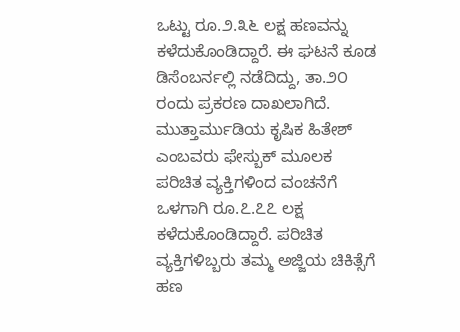ಒಟ್ಟು ರೂ.೨.೩೬ ಲಕ್ಷ ಹಣವನ್ನು ಕಳೆದುಕೊಂಡಿದ್ದಾರೆ. ಈ ಘಟನೆ ಕೂಡ ಡಿಸೆಂಬರ್ನಲ್ಲಿ ನಡೆದಿದ್ದು, ತಾ.೨೦ ರಂದು ಪ್ರಕರಣ ದಾಖಲಾಗಿದೆ.
ಮುತ್ತಾರ್ಮುಡಿಯ ಕೃಷಿಕ ಹಿತೇಶ್ ಎಂಬವರು ಫೇಸ್ಬುಕ್ ಮೂಲಕ ಪರಿಚಿತ ವ್ಯಕ್ತಿಗಳಿಂದ ವಂಚನೆಗೆ ಒಳಗಾಗಿ ರೂ.೭.೭೭ ಲಕ್ಷ ಕಳೆದುಕೊಂಡಿದ್ದಾರೆ. ಪರಿಚಿತ ವ್ಯಕ್ತಿಗಳಿಬ್ಬರು ತಮ್ಮ ಅಜ್ಜಿಯ ಚಿಕಿತ್ಸೆಗೆ ಹಣ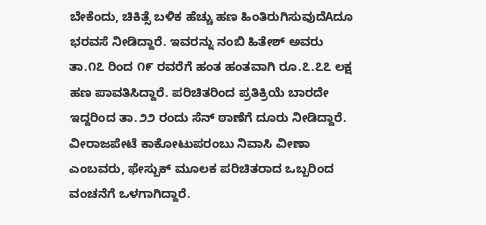ಬೇಕೆಂದು, ಚಿಕಿತ್ಸೆ ಬಳಿಕ ಹೆಚ್ಚು ಹಣ ಹಿಂತಿರುಗಿಸುವುದೆAದೂ ಭರವಸೆ ನೀಡಿದ್ದಾರೆ. ಇವರನ್ನು ನಂಬಿ ಹಿತೇಶ್ ಅವರು ತಾ.೧೭ ರಿಂದ ೧೯ ರವರೆಗೆ ಹಂತ ಹಂತವಾಗಿ ರೂ.೭.೭೭ ಲಕ್ಷ ಹಣ ಪಾವತಿಸಿದ್ದಾರೆ. ಪರಿಚಿತರಿಂದ ಪ್ರತಿಕ್ರಿಯೆ ಬಾರದೇ ಇದ್ದರಿಂದ ತಾ.೨೨ ರಂದು ಸೆನ್ ಠಾಣೆಗೆ ದೂರು ನೀಡಿದ್ದಾರೆ. ವೀರಾಜಪೇಟೆ ಕಾಕೋಟುಪರಂಬು ನಿವಾಸಿ ವೀಣಾ ಎಂಬವರು, ಫೇಸ್ಬುಕ್ ಮೂಲಕ ಪರಿಚಿತರಾದ ಒಬ್ಬರಿಂದ ವಂಚನೆಗೆ ಒಳಗಾಗಿದ್ದಾರೆ.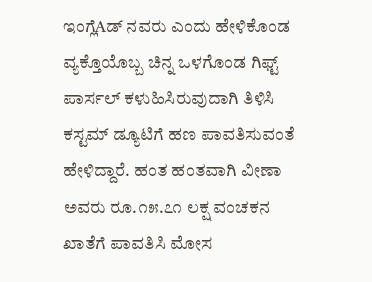ಇಂಗ್ಲೆAಡ್ ನವರು ಎಂದು ಹೇಳಿಕೊಂಡ ವ್ಯಕ್ತೊಯೊಬ್ಬ ಚಿನ್ನ ಒಳಗೊಂಡ ಗಿಫ್ಟ್ ಪಾರ್ಸಲ್ ಕಳುಹಿಸಿರುವುದಾಗಿ ತಿಳಿಸಿ ಕಸ್ಟಮ್ ಡ್ಯೂಟಿಗೆ ಹಣ ಪಾವತಿಸುವಂತೆ ಹೇಳಿದ್ದಾರೆ. ಹಂತ ಹಂತವಾಗಿ ವೀಣಾ ಅವರು ರೂ.೧೫.೭೧ ಲಕ್ಷ ವಂಚಕನ ಖಾತೆಗೆ ಪಾವತಿಸಿ ಮೋಸ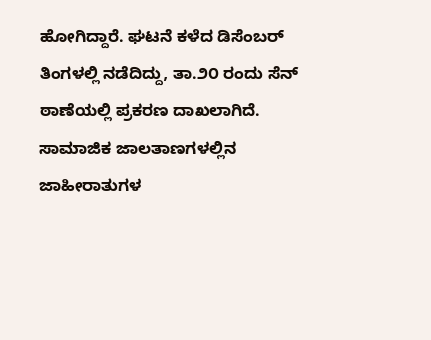ಹೋಗಿದ್ದಾರೆ. ಘಟನೆ ಕಳೆದ ಡಿಸೆಂಬರ್ ತಿಂಗಳಲ್ಲಿ ನಡೆದಿದ್ದು, ತಾ.೨೦ ರಂದು ಸೆನ್ ಠಾಣೆಯಲ್ಲಿ ಪ್ರಕರಣ ದಾಖಲಾಗಿದೆ.
ಸಾಮಾಜಿಕ ಜಾಲತಾಣಗಳಲ್ಲಿನ ಜಾಹೀರಾತುಗಳ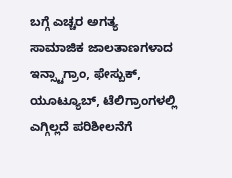ಬಗ್ಗೆ ಎಚ್ಚರ ಅಗತ್ಯ
ಸಾಮಾಜಿಕ ಜಾಲತಾಣಗಳಾದ ಇನ್ಸ್ಟಾಗ್ರಾಂ, ಫೇಸ್ಬುಕ್, ಯೂಟ್ಯೂಬ್, ಟೆಲಿಗ್ರಾಂಗಳಲ್ಲಿ ಎಗ್ಗಿಲ್ಲದೆ ಪರಿಶೀಲನೆಗೆ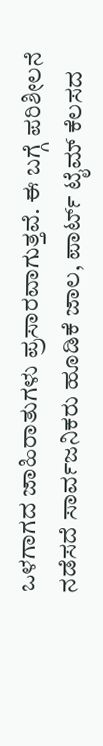ಒಳಗಾಗದ ಜಾಹಿರಾತುಗಳು ಪ್ರಸಾರವಾಗುತ್ತವೆ. ಈ ಬಗ್ಗೆ ಪರಿಶೀಲನೆ ನಡೆಸದೆ ಸಾರ್ವಜನಿಕರು ಹೂಡಿಕೆ ಜಾಲ, ಪಾರ್ಟ್ ಟೈಮ್ ಕೆಲಸದ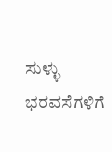ಸುಳ್ಳು ಭರವಸೆಗಳಿಗೆ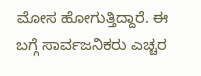ಮೋಸ ಹೋಗುತ್ತಿದ್ದಾರೆ. ಈ ಬಗ್ಗೆ ಸಾರ್ವಜನಿಕರು ಎಚ್ಚರ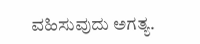ವಹಿಸುವುದು ಅಗತ್ಯ.